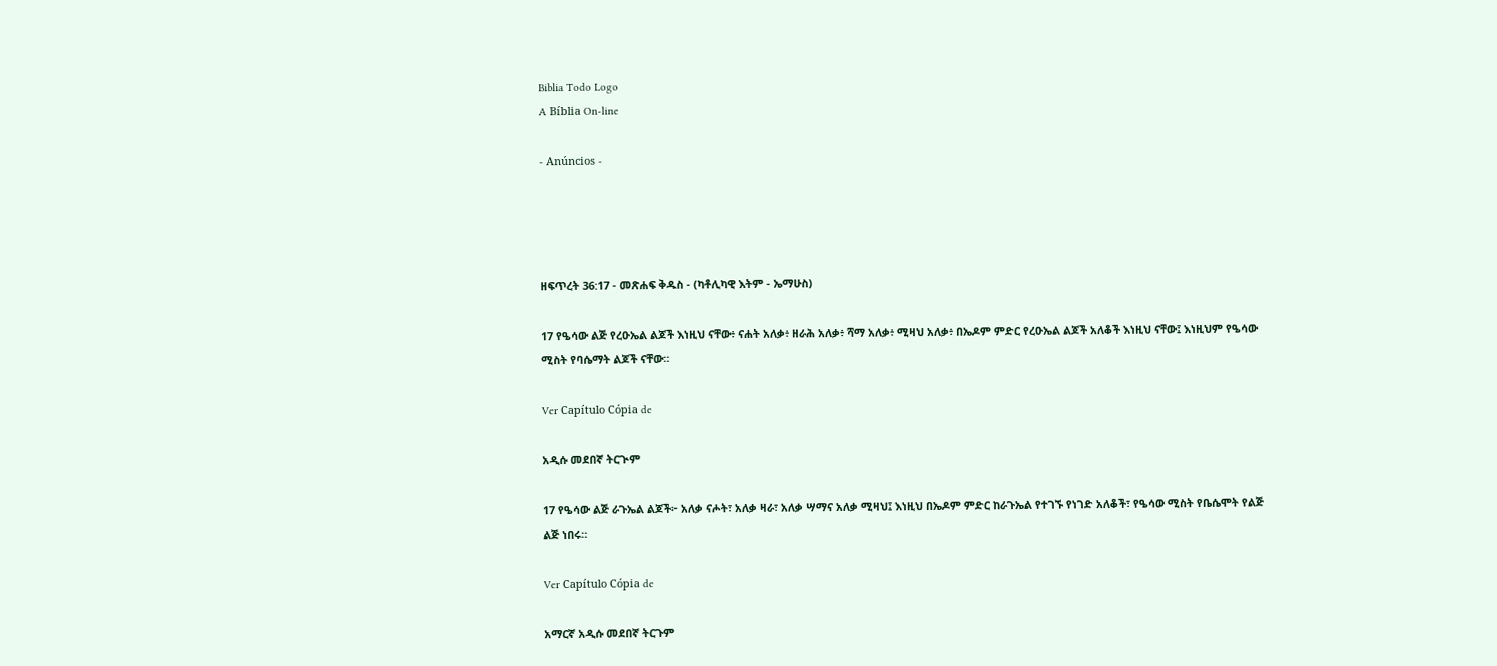Biblia Todo Logo
A Bíblia On-line

- Anúncios -




ዘፍጥረት 36:17 - መጽሐፍ ቅዱስ - (ካቶሊካዊ እትም - ኤማሁስ)

17 የዔሳው ልጅ የረዑኤል ልጆች እነዚህ ናቸው፥ ናሐት አለቃ፥ ዘራሕ አለቃ፥ ሻማ አለቃ፥ ሚዛህ አለቃ፥ በኤዶም ምድር የረዑኤል ልጆች አለቆች እነዚህ ናቸው፤ እነዚህም የዔሳው ሚስት የባሴማት ልጆች ናቸው።

Ver Capítulo Cópia de

አዲሱ መደበኛ ትርጒም

17 የዔሳው ልጅ ራጉኤል ልጆች፦ አለቃ ናሖት፣ አለቃ ዛራ፣ አለቃ ሣማና አለቃ ሚዛህ፤ እነዚህ በኤዶም ምድር ከራጉኤል የተገኙ የነገድ አለቆች፣ የዔሳው ሚስት የቤሴሞት የልጅ ልጅ ነበሩ።

Ver Capítulo Cópia de

አማርኛ አዲሱ መደበኛ ትርጉም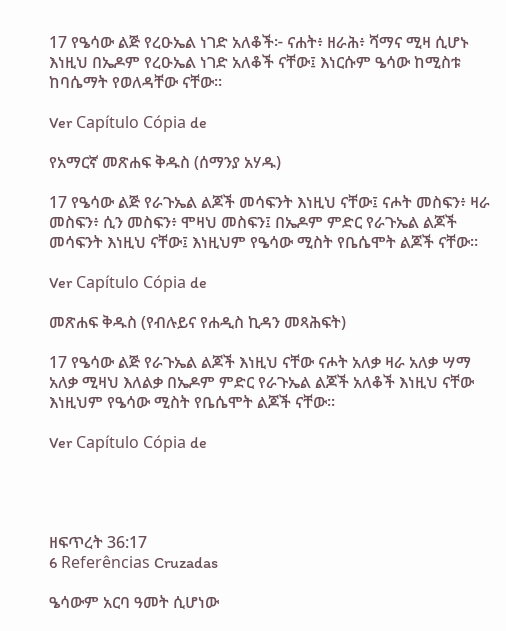17 የዔሳው ልጅ የረዑኤል ነገድ አለቆች፦ ናሐት፥ ዘራሕ፥ ሻማና ሚዛ ሲሆኑ እነዚህ በኤዶም የረዑኤል ነገድ አለቆች ናቸው፤ እነርሱም ዔሳው ከሚስቱ ከባሴማት የወለዳቸው ናቸው።

Ver Capítulo Cópia de

የአማርኛ መጽሐፍ ቅዱስ (ሰማንያ አሃዱ)

17 የዔሳው ልጅ የራጉኤል ልጆች መሳፍንት እነዚህ ናቸው፤ ናሖት መስፍን፥ ዛራ መስፍን፥ ሲን መስፍን፥ ሞዛህ መስፍን፤ በኤዶም ምድር የራጉኤል ልጆች መሳፍንት እነዚህ ናቸው፤ እነዚህም የዔሳው ሚስት የቤሴሞት ልጆች ናቸው።

Ver Capítulo Cópia de

መጽሐፍ ቅዱስ (የብሉይና የሐዲስ ኪዳን መጻሕፍት)

17 የዔሳው ልጅ የራጉኤል ልጆች እነዚህ ናቸው ናሖት አለቃ ዛራ አለቃ ሣማ አለቃ ሚዛህ እለልቃ በኤዶም ምድር የራጉኤል ልጆች አለቆች እነዚህ ናቸው እነዚህም የዔሳው ሚስት የቤሴሞት ልጆች ናቸው።

Ver Capítulo Cópia de




ዘፍጥረት 36:17
6 Referências Cruzadas

ዔሳውም አርባ ዓመት ሲሆነው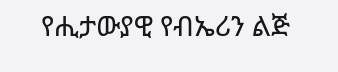የሒታውያዊ የብኤሪን ልጅ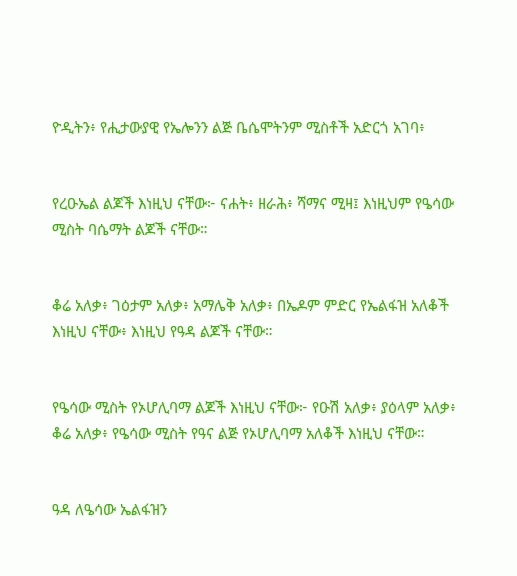ዮዲትን፥ የሒታውያዊ የኤሎንን ልጅ ቤሴሞትንም ሚስቶች አድርጎ አገባ፥


የረዑኤል ልጆች እነዚህ ናቸው፦ ናሐት፥ ዘራሕ፥ ሻማና ሚዛ፤ እነዚህም የዔሳው ሚስት ባሴማት ልጆች ናቸው።


ቆሬ አለቃ፥ ገዕታም አለቃ፥ አማሌቅ አለቃ፥ በኤዶም ምድር የኤልፋዝ አለቆች እነዚህ ናቸው፥ እነዚህ የዓዳ ልጆች ናቸው።


የዔሳው ሚስት የኦሆሊባማ ልጆች እነዚህ ናቸው፦ የዑሽ አለቃ፥ ያዕላም አለቃ፥ ቆሬ አለቃ፥ የዔሳው ሚስት የዓና ልጅ የኦሆሊባማ አለቆች እነዚህ ናቸው።


ዓዳ ለዔሳው ኤልፋዝን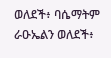ወለደች፥ ባሴማትም ራዑኤልን ወለደች፥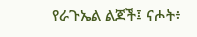የራጉኤል ልጆች፤ ናሖት፥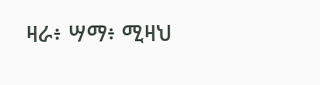ዛራ፥ ሣማ፥ ሚዛህ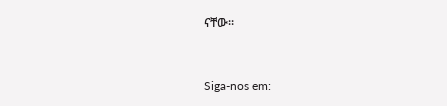ናቸው።


Siga-nos em: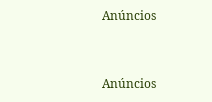Anúncios


Anúncios